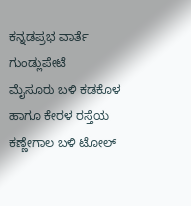ಕನ್ನಡಪ್ರಭ ವಾರ್ತೆ ಗುಂಡ್ಲುಪೇಟೆ
ಮೈಸೂರು ಬಳಿ ಕಡಕೊಳ ಹಾಗೂ ಕೇರಳ ರಸ್ತೆಯ ಕಣ್ಣೇಗಾಲ ಬಳಿ ಟೋಲ್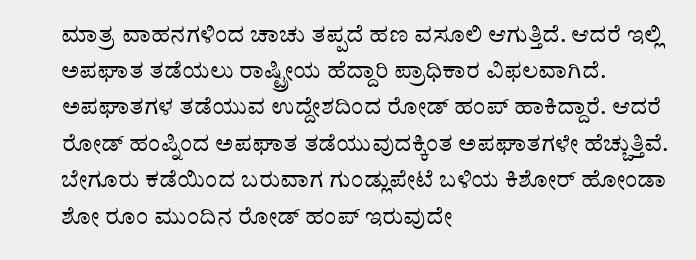ಮಾತ್ರ ವಾಹನಗಳಿಂದ ಚಾಚು ತಪ್ಪದೆ ಹಣ ವಸೂಲಿ ಆಗುತ್ತಿದೆ. ಆದರೆ ಇಲ್ಲಿ ಅಪಘಾತ ತಡೆಯಲು ರಾಷ್ಟ್ರೀಯ ಹೆದ್ದಾರಿ ಪ್ರಾಧಿಕಾರ ವಿಫಲವಾಗಿದೆ. ಅಪಘಾತಗಳ ತಡೆಯುವ ಉದ್ದೇಶದಿಂದ ರೋಡ್ ಹಂಪ್ ಹಾಕಿದ್ದಾರೆ. ಆದರೆ ರೋಡ್ ಹಂಪ್ನಿಂದ ಅಪಘಾತ ತಡೆಯುವುದಕ್ಕಿಂತ ಅಪಘಾತಗಳೇ ಹೆಚ್ಚುತ್ತಿವೆ. ಬೇಗೂರು ಕಡೆಯಿಂದ ಬರುವಾಗ ಗುಂಡ್ಲುಪೇಟೆ ಬಳಿಯ ಕಿಶೋರ್ ಹೋಂಡಾ ಶೋ ರೂಂ ಮುಂದಿನ ರೋಡ್ ಹಂಪ್ ಇರುವುದೇ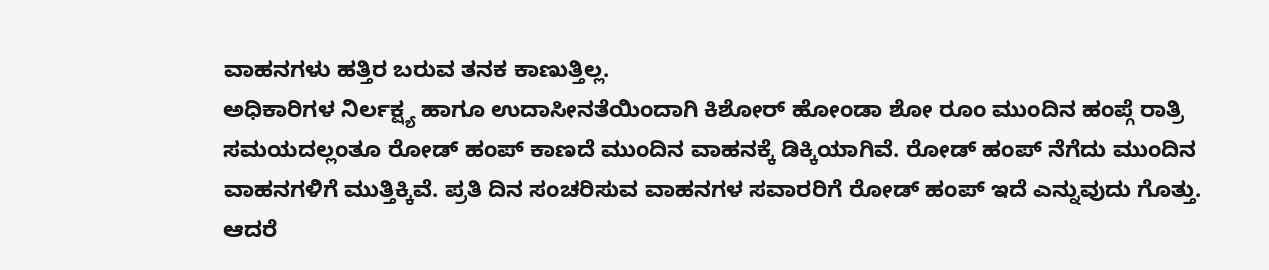ವಾಹನಗಳು ಹತ್ತಿರ ಬರುವ ತನಕ ಕಾಣುತ್ತಿಲ್ಲ.
ಅಧಿಕಾರಿಗಳ ನಿರ್ಲಕ್ಷ್ಯ ಹಾಗೂ ಉದಾಸೀನತೆಯಿಂದಾಗಿ ಕಿಶೋರ್ ಹೋಂಡಾ ಶೋ ರೂಂ ಮುಂದಿನ ಹಂಪ್ಗೆ ರಾತ್ರಿ ಸಮಯದಲ್ಲಂತೂ ರೋಡ್ ಹಂಪ್ ಕಾಣದೆ ಮುಂದಿನ ವಾಹನಕ್ಕೆ ಡಿಕ್ಕಿಯಾಗಿವೆ. ರೋಡ್ ಹಂಪ್ ನೆಗೆದು ಮುಂದಿನ ವಾಹನಗಳಿಗೆ ಮುತ್ತಿಕ್ಕಿವೆ. ಪ್ರತಿ ದಿನ ಸಂಚರಿಸುವ ವಾಹನಗಳ ಸವಾರರಿಗೆ ರೋಡ್ ಹಂಪ್ ಇದೆ ಎನ್ನುವುದು ಗೊತ್ತು. ಆದರೆ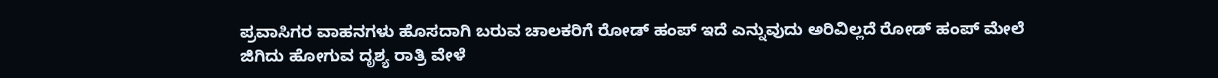ಪ್ರವಾಸಿಗರ ವಾಹನಗಳು ಹೊಸದಾಗಿ ಬರುವ ಚಾಲಕರಿಗೆ ರೋಡ್ ಹಂಪ್ ಇದೆ ಎನ್ನುವುದು ಅರಿವಿಲ್ಲದೆ ರೋಡ್ ಹಂಪ್ ಮೇಲೆ ಜಿಗಿದು ಹೋಗುವ ದೃಶ್ಯ ರಾತ್ರಿ ವೇಳೆ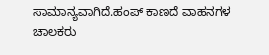ಸಾಮಾನ್ಯವಾಗಿದೆ.ಹಂಪ್ ಕಾಣದೆ ವಾಹನಗಳ ಚಾಲಕರು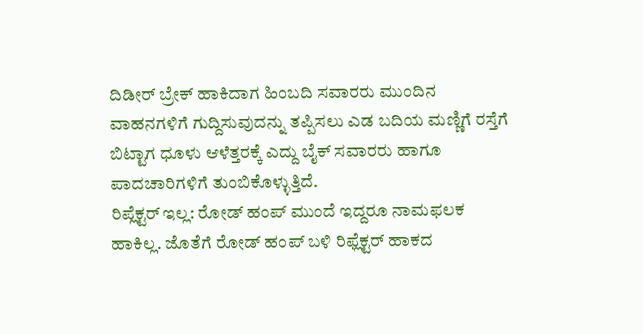ದಿಡೀರ್ ಬ್ರೇಕ್ ಹಾಕಿದಾಗ ಹಿಂಬದಿ ಸವಾರರು ಮುಂದಿನ ವಾಹನಗಳಿಗೆ ಗುದ್ದಿಸುವುದನ್ನು ತಪ್ಪಿಸಲು ಎಡ ಬದಿಯ ಮಣ್ಣಿಗೆ ರಸ್ತೆಗೆ ಬಿಟ್ಟಾಗ ಧೂಳು ಆಳೆತ್ತರಕ್ಕೆ ಎದ್ದು ಬೈಕ್ ಸವಾರರು ಹಾಗೂ ಪಾದಚಾರಿಗಳಿಗೆ ತುಂಬಿಕೊಳ್ಳುತ್ತಿದೆ.
ರಿಪ್ಲೆಕ್ಟರ್ ಇಲ್ಲ: ರೋಡ್ ಹಂಪ್ ಮುಂದೆ ಇದ್ದರೂ ನಾಮಫಲಕ ಹಾಕಿಲ್ಲ. ಜೊತೆಗೆ ರೋಡ್ ಹಂಪ್ ಬಳಿ ರಿಫ್ಲೆಕ್ಟರ್ ಹಾಕದ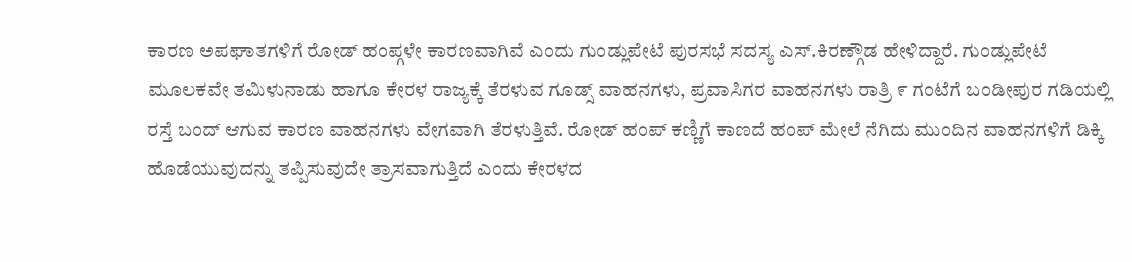ಕಾರಣ ಅಪಘಾತಗಳಿಗೆ ರೋಡ್ ಹಂಪ್ಗಳೇ ಕಾರಣವಾಗಿವೆ ಎಂದು ಗುಂಡ್ಲುಪೇಟೆ ಪುರಸಭೆ ಸದಸ್ಯ ಎಸ್.ಕಿರಣ್ಗೌಡ ಹೇಳಿದ್ದಾರೆ. ಗುಂಡ್ಲುಪೇಟೆ ಮೂಲಕವೇ ತಮಿಳುನಾಡು ಹಾಗೂ ಕೇರಳ ರಾಜ್ಯಕ್ಕೆ ತೆರಳುವ ಗೂಡ್ಸ್ ವಾಹನಗಳು, ಪ್ರವಾಸಿಗರ ವಾಹನಗಳು ರಾತ್ರಿ ೯ ಗಂಟೆಗೆ ಬಂಡೀಪುರ ಗಡಿಯಲ್ಲಿ ರಸ್ತೆ ಬಂದ್ ಆಗುವ ಕಾರಣ ವಾಹನಗಳು ವೇಗವಾಗಿ ತೆರಳುತ್ತಿವೆ. ರೋಡ್ ಹಂಪ್ ಕಣ್ಣಿಗೆ ಕಾಣದೆ ಹಂಪ್ ಮೇಲೆ ನೆಗಿದು ಮುಂದಿನ ವಾಹನಗಳಿಗೆ ಡಿಕ್ಕಿ ಹೊಡೆಯುವುದನ್ನು ತಪ್ಪಿಸುವುದೇ ತ್ರಾಸವಾಗುತ್ತಿದೆ ಎಂದು ಕೇರಳದ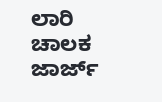ಲಾರಿ ಚಾಲಕ ಜಾರ್ಜ್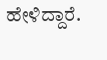ಹೇಳಿದ್ದಾರೆ.